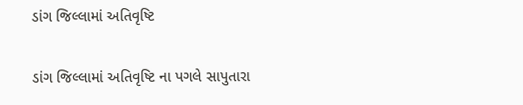ડાંગ જિલ્લામાં અતિવૃષ્ટિ

ડાંગ જિલ્લામાં અતિવૃષ્ટિ ના પગલે સાપુતારા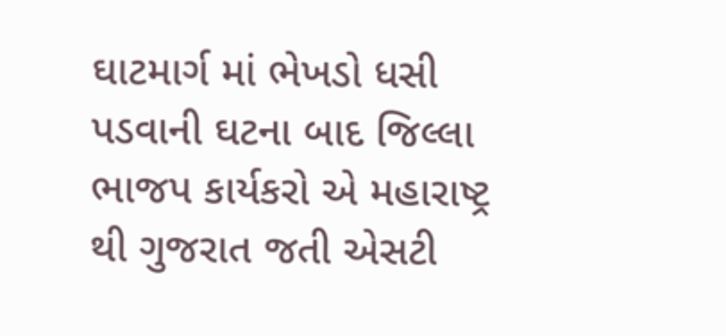ઘાટમાર્ગ માં ભેખડો ધસી પડવાની ઘટના બાદ જિલ્લા ભાજપ કાર્યકરો એ મહારાષ્ટ્ર થી ગુજરાત જતી એસટી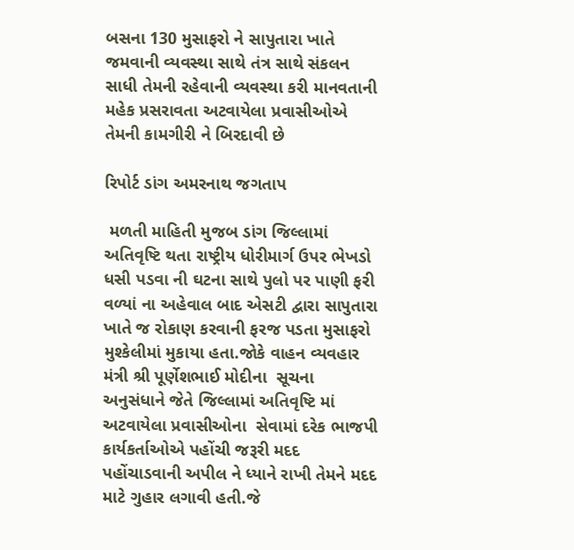બસના 130 મુસાફરો ને સાપુતારા ખાતે જમવાની વ્યવસ્થા સાથે તંત્ર સાથે સંકલન સાધી તેમની રહેવાની વ્યવસ્થા કરી માનવતાની મહેક પ્રસરાવતા અટવાયેલા પ્રવાસીઓએ તેમની કામગીરી ને બિરદાવી છે

રિપોર્ટ ડાંગ અમરનાથ જગતાપ

 મળતી માહિતી મુજબ ડાંગ જિલ્લામાં અતિવૃષ્ટિ થતા રાષ્ટ્રીય ધોરીમાર્ગ ઉપર ભેખડો ધસી પડવા ની ઘટના સાથે પુલો પર પાણી ફરી વળ્યાં ના અહેવાલ બાદ એસટી દ્વારા સાપુતારા ખાતે જ રોકાણ કરવાની ફરજ પડતા મુસાફરો મુશ્કેલીમાં મુકાયા હતા.જોકે વાહન વ્યવહાર મંત્રી શ્રી પૂર્ણેશભાઈ મોદીના  સૂચના અનુસંધાને જેતે જિલ્લામાં અતિવૃષ્ટિ માં અટવાયેલા પ્રવાસીઓના  સેવામાં દરેક ભાજપી કાર્યકર્તાઓએ પહોંચી જરૂરી મદદ પહોંચાડવાની અપીલ ને ધ્યાને રાખી તેમને મદદ માટે ગુહાર લગાવી હતી.જે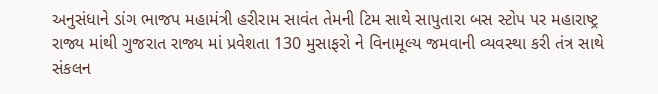અનુસંધાને ડાંગ ભાજપ મહામંત્રી હરીરામ સાવંત તેમની ટિમ સાથે સાપુતારા બસ સ્ટોપ પર મહારાષ્ટ્ર રાજ્ય માંથી ગુજરાત રાજ્ય માં પ્રવેશતા 130 મુસાફરો ને વિનામૂલ્ય જમવાની વ્યવસ્થા કરી તંત્ર સાથે સંકલન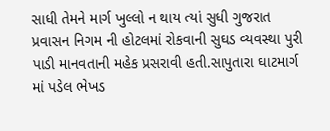સાધી તેમને માર્ગ ખુલ્લો ન થાય ત્યાં સુધી ગુજરાત પ્રવાસન નિગમ ની હોટલમાં રોકવાની સુઘડ વ્યવસ્થા પુરી પાડી માનવતાની મહેક પ્રસરાવી હતી.સાપુતારા ઘાટમાર્ગ માં પડેલ ભેખડ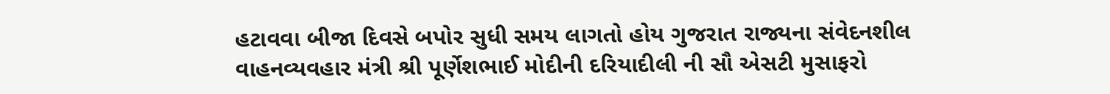હટાવવા બીજા દિવસે બપોર સુધી સમય લાગતો હોય ગુજરાત રાજ્યના સંવેદનશીલ વાહનવ્યવહાર મંત્રી શ્રી પૂર્ણેશભાઈ મોદીની દરિયાદીલી ની સૌ એસટી મુસાફરો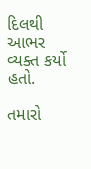દિલથી આભર વ્યક્ત કર્યો હતો.

તમારો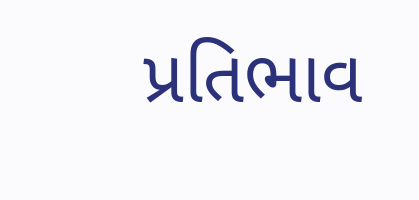પ્રતિભાવ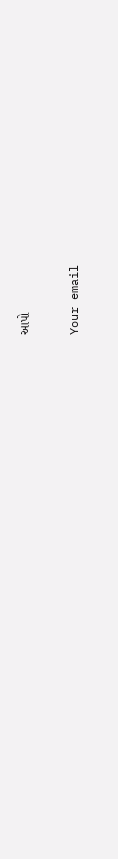આપો

Your email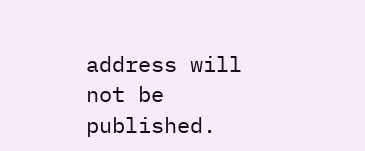address will not be published.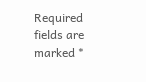Required fields are marked *